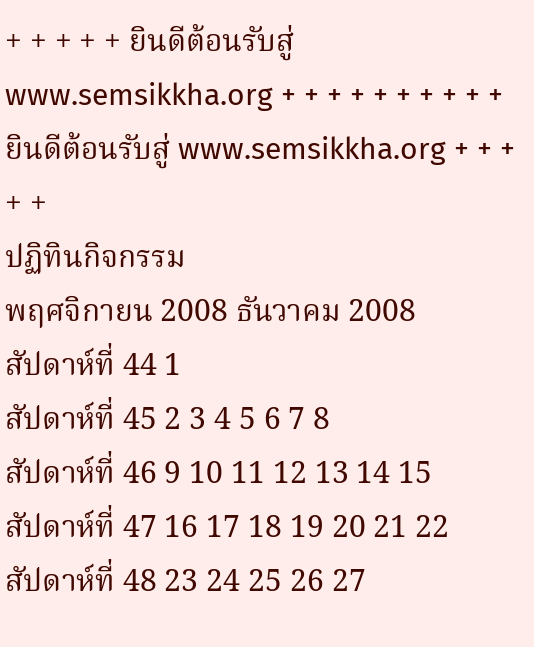+ + + + + ยินดีต้อนรับสู่ www.semsikkha.org + + + + + + + + + + ยินดีต้อนรับสู่ www.semsikkha.org + + + + +
ปฏิทินกิจกรรม
พฤศจิกายน 2008 ธันวาคม 2008
สัปดาห์ที่ 44 1
สัปดาห์ที่ 45 2 3 4 5 6 7 8
สัปดาห์ที่ 46 9 10 11 12 13 14 15
สัปดาห์ที่ 47 16 17 18 19 20 21 22
สัปดาห์ที่ 48 23 24 25 26 27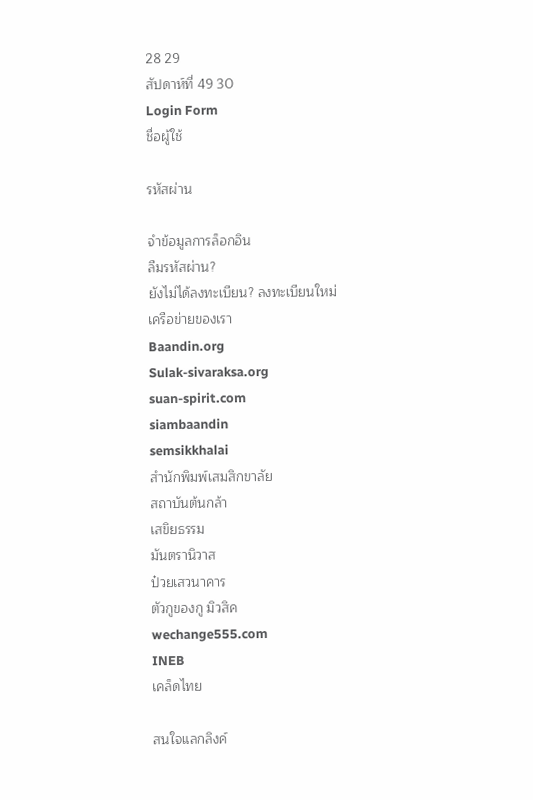28 29
สัปดาห์ที่ 49 30
Login Form
ชื่อผู้ใช้

รหัสผ่าน

จำข้อมูลการล็อกอิน
ลืมรหัสผ่าน?
ยังไม่ได้ลงทะเบียน? ลงทะเบียนใหม่
เครือข่ายของเรา
Baandin.org
Sulak-sivaraksa.org
suan-spirit.com
siambaandin
semsikkhalai
สำนักพิมพ์เสมสิกขาลัย
สถาบันต้นกล้า
เสขิยธรรม
มันตรานิวาส
ป๋วยเสวนาคาร
ตัวกูของกู มิวสิค
wechange555.com
INEB
เคล็ดไทย

สนใจแลกลิงค์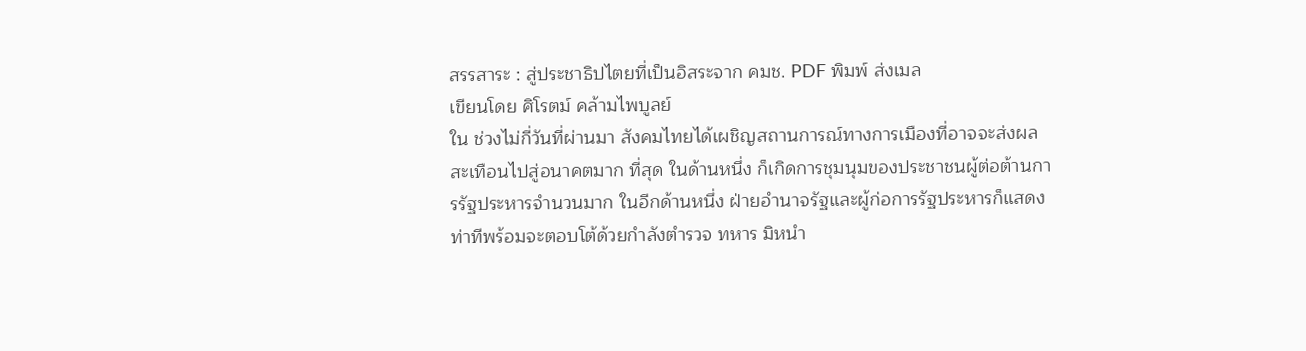สรรสาระ : สู่ประชาธิปไตยที่เป็นอิสระจาก คมช. PDF พิมพ์ ส่งเมล
เขียนโดย ศิโรตม์ คล้ามไพบูลย์
ใน ช่วงไม่กี่วันที่ผ่านมา สังคมไทยได้เผชิญสถานการณ์ทางการเมืองที่อาจจะส่งผลสะเทือนไปสู่อนาคตมาก ที่สุด ในด้านหนึ่ง ก็เกิดการชุมนุมของประชาชนผู้ต่อต้านการรัฐประหารจำนวนมาก ในอีกด้านหนึ่ง ฝ่ายอำนาจรัฐและผู้ก่อการรัฐประหารก็แสดงท่าทีพร้อมจะตอบโต้ด้วยกำลังตำรวจ ทหาร มิหนำ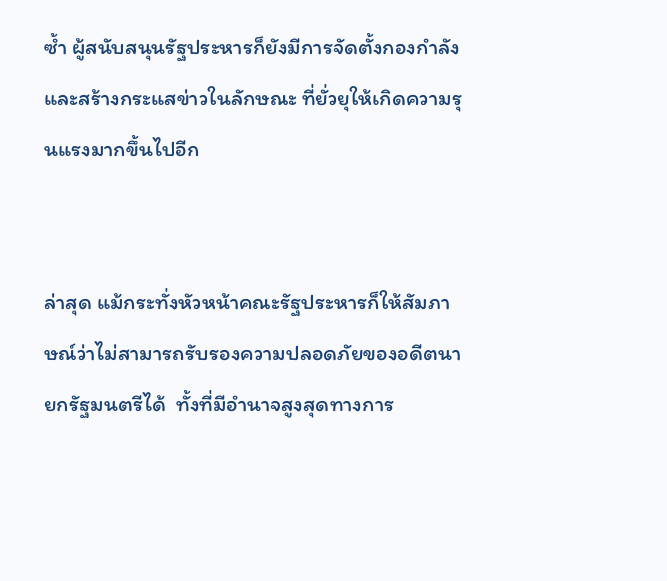ซ้ำ ผู้สนับสนุนรัฐประหารก็ยังมีการจัดตั้งกองกำลังและสร้างกระแสข่าวในลักษณะ ที่ยั่วยุให้เกิดความรุนแรงมากขึ้นไปอีก


ล่าสุด แม้กระทั่งหัวหน้าคณะรัฐประหารก็ให้สัมภาษณ์ว่าไม่สามารถรับรองความปลอดภัยของอดีตนายกรัฐมนตรีได้  ทั้งที่มีอำนาจสูงสุดทางการ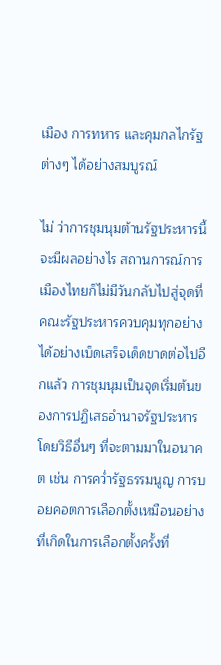เมือง การทหาร และคุมกลไกรัฐต่างๆ ได้อย่างสมบูรณ์

ไม่ ว่าการชุมนุมต้านรัฐประหารนี้จะมีผลอย่างไร สถานการณ์การเมืองไทยก็ไม่มีวันกลับไปสู่จุดที่คณะรัฐประหารควบคุมทุกอย่าง ได้อย่างเบ็ดเสร็จเด็ดขาดต่อไปอีกแล้ว การชุมนุมเป็นจุดเริ่มต้นของการปฏิเสธอำนาจรัฐประหารโดยวิธีอื่นๆ ที่จะตามมาในอนาคต เช่น การคว่ำรัฐธรรมนูญ การบอยคอตการเลือกตั้งเหมือนอย่างที่เกิดในการเลือกตั้งครั้งที่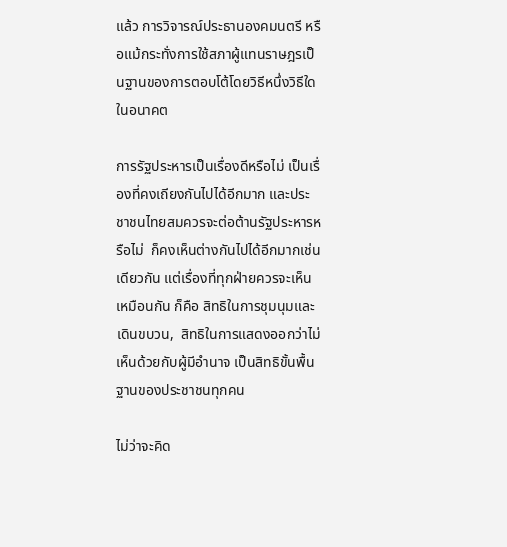แล้ว การวิจารณ์ประธานองคมนตรี หรือแม้กระทั่งการใช้สภาผู้แทนราษฎรเป็นฐานของการตอบโต้โดยวิธีหนึ่งวิธีใด ในอนาคต

การรัฐประหารเป็นเรื่องดีหรือไม่ เป็นเรื่องที่คงเถียงกันไปได้อีกมาก และประชาชนไทยสมควรจะต่อต้านรัฐประหารหรือไม่  ก็คงเห็นต่างกันไปได้อีกมากเช่นเดียวกัน แต่เรื่องที่ทุกฝ่ายควรจะเห็นเหมือนกัน ก็คือ สิทธิในการชุมนุมและเดินขบวน,  สิทธิในการแสดงออกว่าไม่เห็นด้วยกับผู้มีอำนาจ เป็นสิทธิขั้นพื้นฐานของประชาชนทุกคน

ไม่ว่าจะคิด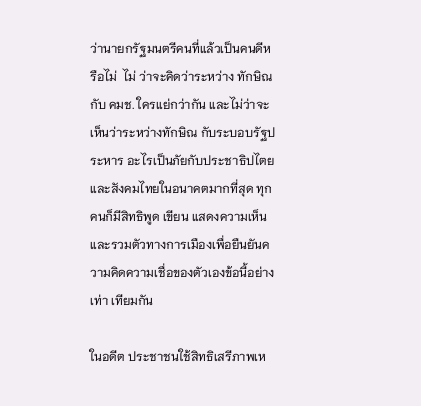ว่านายกรัฐมนตรีคนที่แล้วเป็นคนดีหรือไม่  ไม่ ว่าจะคิดว่าระหว่าง ทักษิณ กับ คมช. ใครแย่กว่ากัน และไม่ว่าจะเห็นว่าระหว่างทักษิณ กับระบอบรัฐประหาร อะไรเป็นภัยกับประชาธิปไตยและสังคมไทยในอนาคตมากที่สุด ทุกคนก็มีสิทธิพูด เขียน แสดงความเห็น และรวมตัวทางการเมืองเพื่อยืนยันความคิดความเชื่อของตัวเองข้อนี้อย่างเท่า เทียมกัน

ในอดีต ประชาชนใช้สิทธิเสรีภาพเห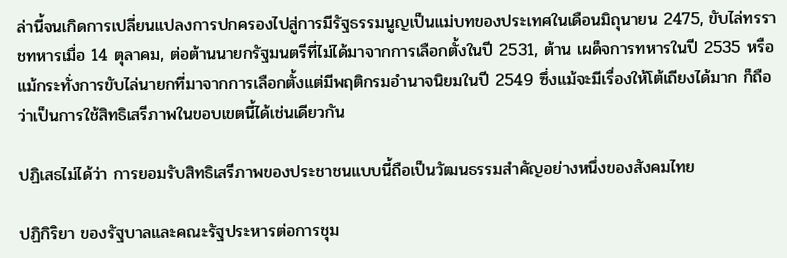ล่านี้จนเกิดการเปลี่ยนแปลงการปกครองไปสู่การมีรัฐธรรมนูญเป็นแม่บทของประเทศในเดือนมิถุนายน 2475, ขับไล่ทรราชทหารเมื่อ 14 ตุลาคม, ต่อต้านนายกรัฐมนตรีที่ไม่ได้มาจากการเลือกตั้งในปี 2531, ต้าน เผด็จการทหารในปี 2535 หรือแม้กระทั่งการขับไล่นายกที่มาจากการเลือกตั้งแต่มีพฤติกรมอำนาจนิยมในปี 2549 ซึ่งแม้จะมีเรื่องให้โต้เถียงได้มาก ก็ถือว่าเป็นการใช้สิทธิเสรีภาพในขอบเขตนี้ได้เช่นเดียวกัน

ปฏิเสธไม่ได้ว่า การยอมรับสิทธิเสรีภาพของประชาชนแบบนี้ถือเป็นวัฒนธรรมสำคัญอย่างหนึ่งของสังคมไทย

ปฏิกิริยา ของรัฐบาลและคณะรัฐประหารต่อการชุม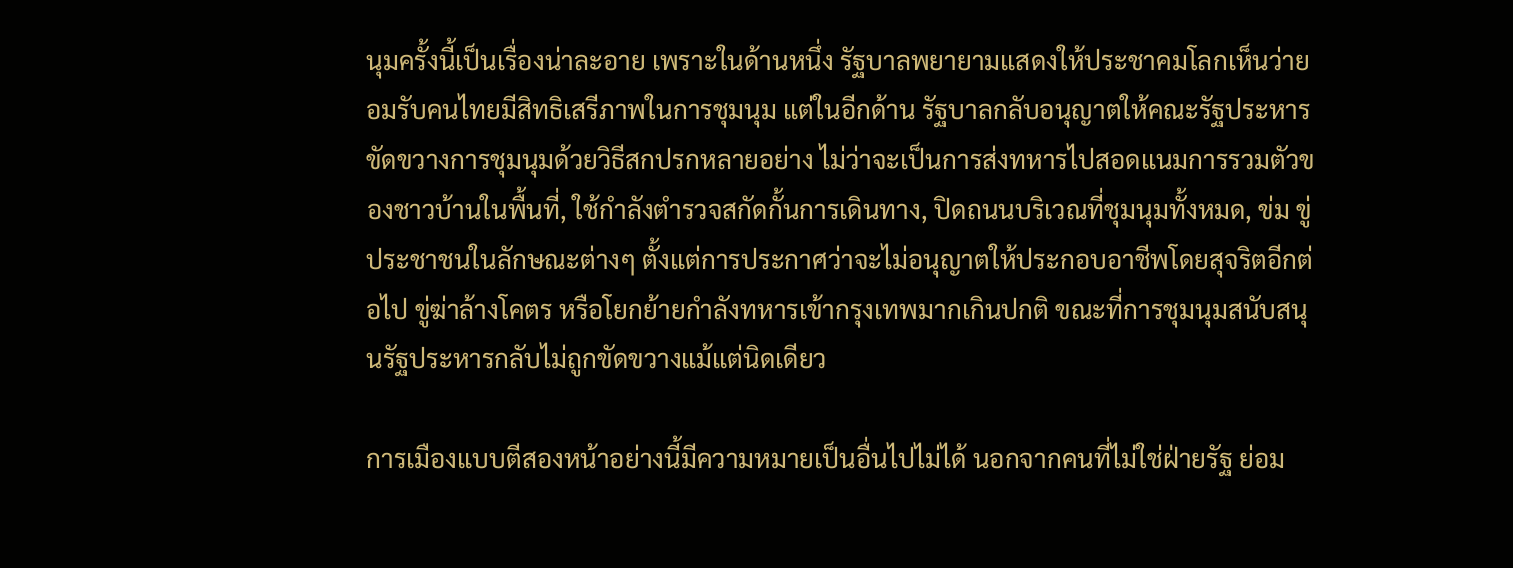นุมครั้งนี้เป็นเรื่องน่าละอาย เพราะในด้านหนึ่ง รัฐบาลพยายามแสดงให้ประชาคมโลกเห็นว่ายอมรับคนไทยมีสิทธิเสรีภาพในการชุมนุม แต่ในอีกด้าน รัฐบาลกลับอนุญาตให้คณะรัฐประหารขัดขวางการชุมนุมด้วยวิธีสกปรกหลายอย่าง ไม่ว่าจะเป็นการส่งทหารไปสอดแนมการรวมตัวของชาวบ้านในพื้นที่, ใช้กำลังตำรวจสกัดกั้นการเดินทาง, ปิดถนนบริเวณที่ชุมนุมทั้งหมด, ข่ม ขู่ประชาชนในลักษณะต่างๆ ตั้งแต่การประกาศว่าจะไม่อนุญาตให้ประกอบอาชีพโดยสุจริตอีกต่อไป ขู่ฆ่าล้างโคตร หรือโยกย้ายกำลังทหารเข้ากรุงเทพมากเกินปกติ ขณะที่การชุมนุมสนับสนุนรัฐประหารกลับไม่ถูกขัดขวางแม้แต่นิดเดียว

การเมืองแบบตีสองหน้าอย่างนี้มีความหมายเป็นอื่นไปไม่ได้ นอกจากคนที่ไม่ใช่ฝ่ายรัฐ ย่อม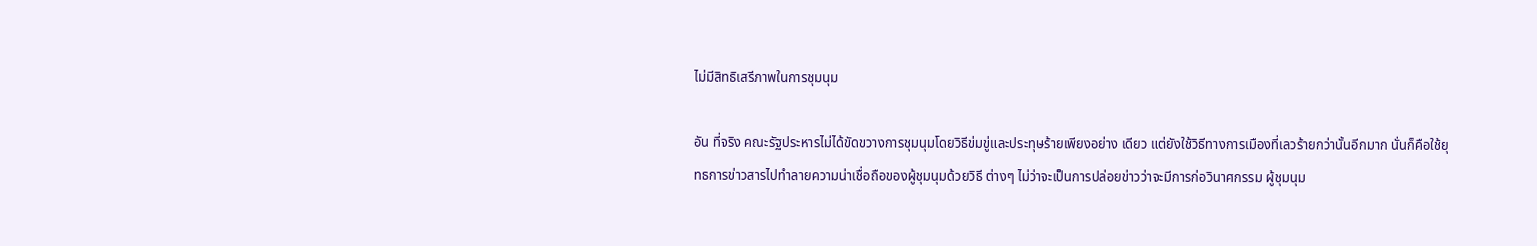ไม่มีสิทธิเสรีภาพในการชุมนุม

อัน ที่จริง คณะรัฐประหารไม่ได้ขัดขวางการชุมนุมโดยวิธีข่มขู่และประทุษร้ายเพียงอย่าง เดียว แต่ยังใช้วิธีทางการเมืองที่เลวร้ายกว่านั้นอีกมาก นั่นก็คือใช้ยุทธการข่าวสารไปทำลายความน่าเชื่อถือของผู้ชุมนุมด้วยวิธี ต่างๆ ไม่ว่าจะเป็นการปล่อยข่าวว่าจะมีการก่อวินาศกรรม ผู้ชุมนุม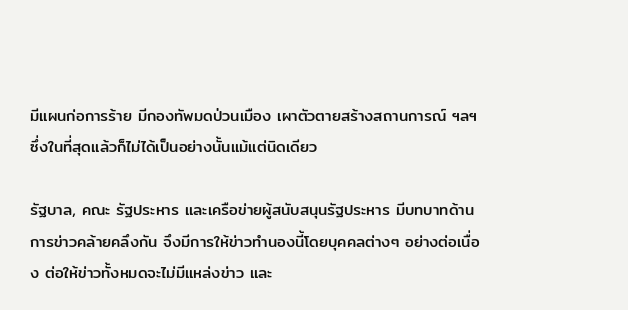มีแผนก่อการร้าย มีกองทัพมดป่วนเมือง เผาตัวตายสร้างสถานการณ์ ฯลฯ ซึ่งในที่สุดแล้วก็ไม่ได้เป็นอย่างนั้นแม้แต่นิดเดียว

รัฐบาล, คณะ รัฐประหาร และเครือข่ายผู้สนับสนุนรัฐประหาร มีบทบาทด้านการข่าวคล้ายคลึงกัน จึงมีการให้ข่าวทำนองนี้โดยบุคคลต่างๆ อย่างต่อเนื่อง ต่อให้ข่าวทั้งหมดจะไม่มีแหล่งข่าว และ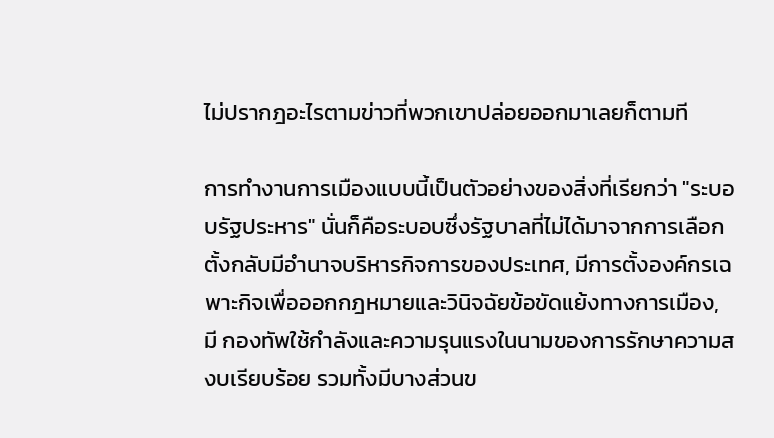ไม่ปรากฎอะไรตามข่าวที่พวกเขาปล่อยออกมาเลยก็ตามที

การทำงานการเมืองแบบนี้เป็นตัวอย่างของสิ่งที่เรียกว่า "ระบอบรัฐประหาร" นั่นก็คือระบอบซึ่งรัฐบาลที่ไม่ได้มาจากการเลือกตั้งกลับมีอำนาจบริหารกิจการของประเทศ, มีการตั้งองค์กรเฉพาะกิจเพื่อออกกฎหมายและวินิจฉัยข้อขัดแย้งทางการเมือง, มี กองทัพใช้กำลังและความรุนแรงในนามของการรักษาความสงบเรียบร้อย รวมทั้งมีบางส่วนข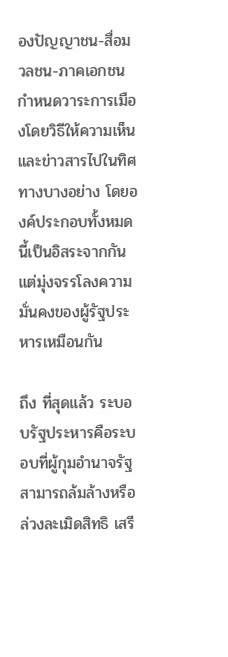องปัญญาชน-สื่อมวลชน-ภาคเอกชน กำหนดวาระการเมืองโดยวิธีให้ความเห็นและข่าวสารไปในทิศทางบางอย่าง โดยองค์ประกอบทั้งหมดนี้เป็นอิสระจากกัน แต่มุ่งจรรโลงความมั่นคงของผู้รัฐประหารเหมือนกัน

ถึง ที่สุดแล้ว ระบอบรัฐประหารคือระบอบที่ผู้กุมอำนาจรัฐสามารถล้มล้างหรือล่วงละเมิดสิทธิ เสรี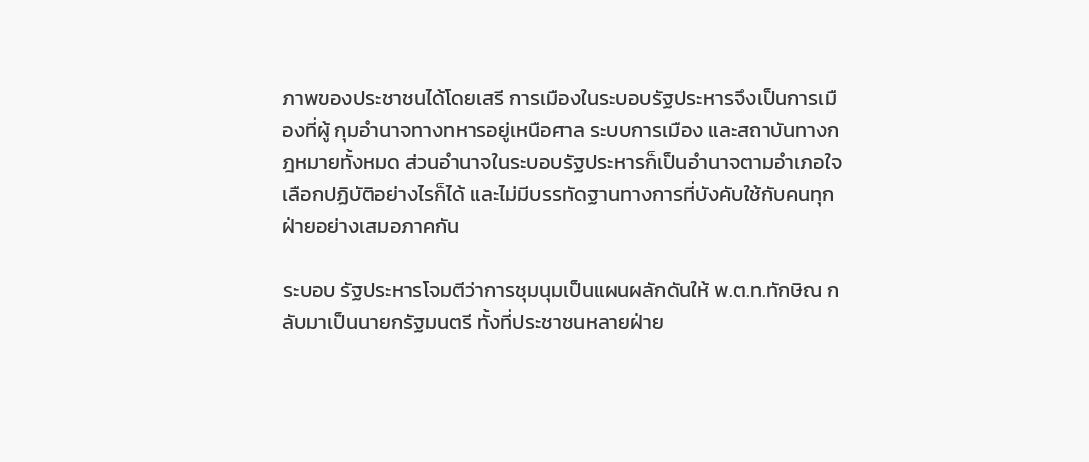ภาพของประชาชนได้โดยเสรี การเมืองในระบอบรัฐประหารจึงเป็นการเมืองที่ผู้ กุมอำนาจทางทหารอยู่เหนือศาล ระบบการเมือง และสถาบันทางกฎหมายทั้งหมด ส่วนอำนาจในระบอบรัฐประหารก็เป็นอำนาจตามอำเภอใจ เลือกปฏิบัติอย่างไรก็ได้ และไม่มีบรรทัดฐานทางการที่บังคับใช้กับคนทุกฝ่ายอย่างเสมอภาคกัน

ระบอบ รัฐประหารโจมตีว่าการชุมนุมเป็นแผนผลักดันให้ พ.ต.ท.ทักษิณ กลับมาเป็นนายกรัฐมนตรี ทั้งที่ประชาชนหลายฝ่าย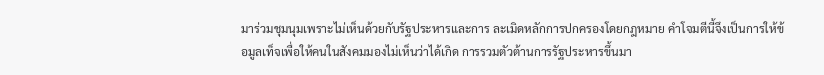มาร่วมชุมนุมเพราะไม่เห็นด้วยกับรัฐประหารและการ ละเมิดหลักการปกครองโดยกฎหมาย คำโจมตีนี้จึงเป็นการให้ข้อมูลเท็จเพื่อให้คนในสังคมมองไม่เห็นว่าได้เกิด การรวมตัวต้านการรัฐประหารขึ้นมา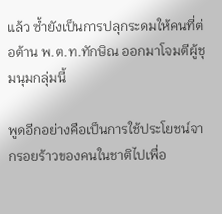แล้ว ซ้ำยังเป็นการปลุกระดมให้คนที่ต่อต้าน พ.ต.ท.ทักษิณ ออกมาโจมตีผู้ชุมนุมกลุ่มนี้

พูดอีกอย่างคือเป็นการใช้ประโยชน์จากรอยร้าวของคนในชาติไปเพื่อ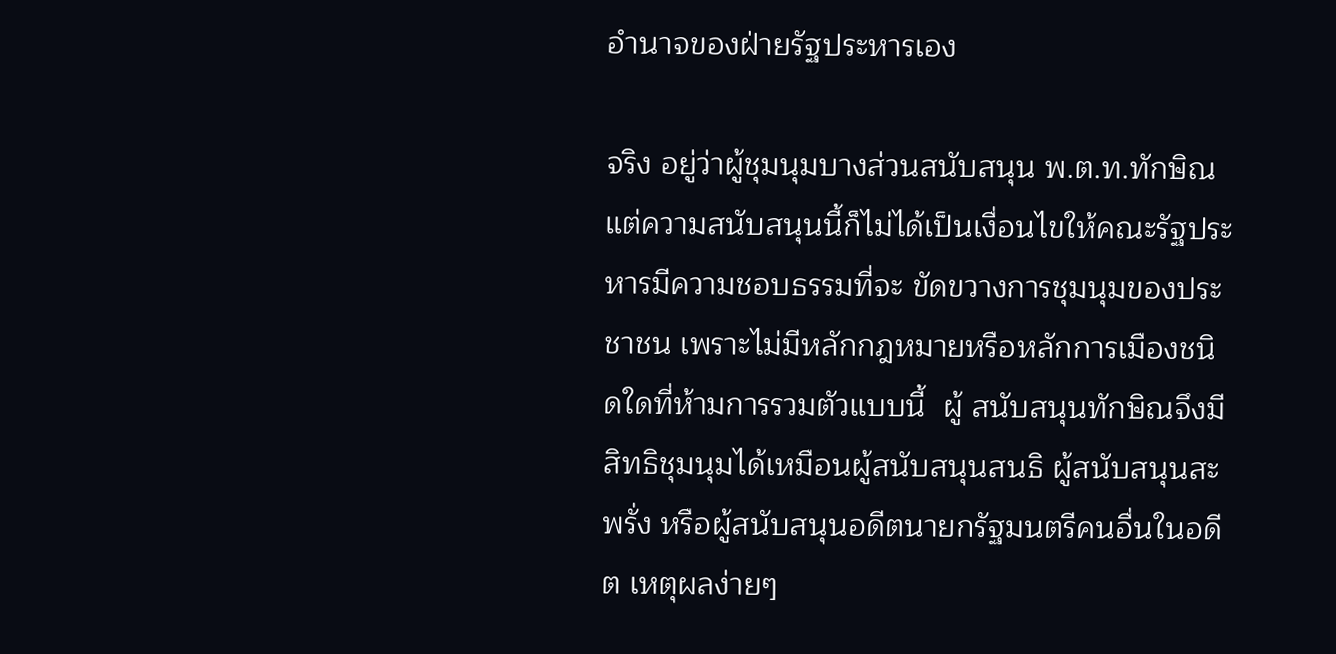อำนาจของฝ่ายรัฐประหารเอง

จริง อยู่ว่าผู้ชุมนุมบางส่วนสนับสนุน พ.ต.ท.ทักษิณ แต่ความสนับสนุนนี้ก็ไม่ได้เป็นเงื่อนไขให้คณะรัฐประหารมีความชอบธรรมที่จะ ขัดขวางการชุมนุมของประชาชน เพราะไม่มีหลักกฎหมายหรือหลักการเมืองชนิดใดที่ห้ามการรวมตัวแบบนี้  ผู้ สนับสนุนทักษิณจึงมีสิทธิชุมนุมได้เหมือนผู้สนับสนุนสนธิ ผู้สนับสนุนสะพรั่ง หรือผู้สนับสนุนอดีตนายกรัฐมนตรีคนอื่นในอดีต เหตุผลง่ายๆ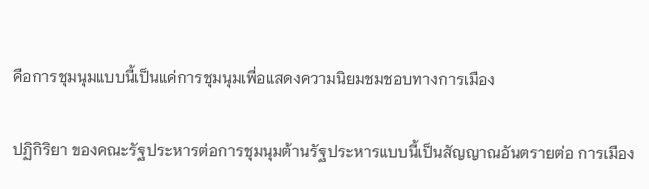คือการชุมนุมแบบนี้เป็นแค่การชุมนุมเพื่อแสดงความนิยมชมชอบทางการเมือง

ปฏิกิริยา ของคณะรัฐประหารต่อการชุมนุมต้านรัฐประหารแบบนี้เป็นสัญญาณอันตรายต่อ การเมือง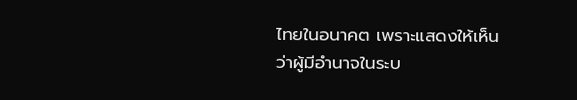ไทยในอนาคต เพราะแสดงให้เห็นว่าผู้มีอำนาจในระบ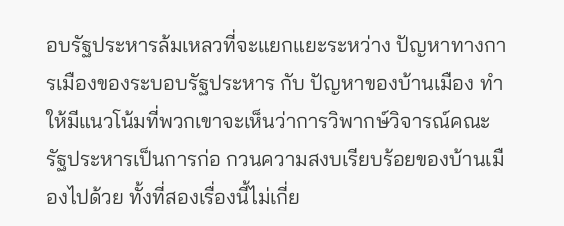อบรัฐประหารล้มเหลวที่จะแยกแยะระหว่าง ปัญหาทางการเมืองของระบอบรัฐประหาร กับ ปัญหาของบ้านเมือง ทำให้มีแนวโน้มที่พวกเขาจะเห็นว่าการวิพากษ์วิจารณ์คณะรัฐประหารเป็นการก่อ กวนความสงบเรียบร้อยของบ้านเมืองไปด้วย ทั้งที่สองเรื่องนี้ไม่เกี่ย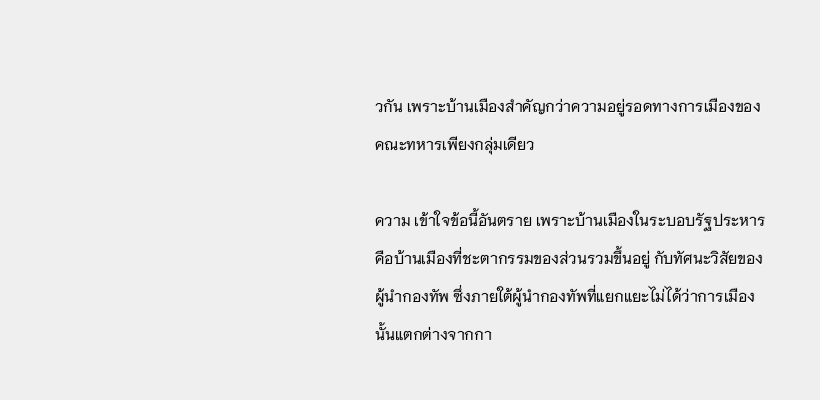วกัน เพราะบ้านเมืองสำคัญกว่าความอยู่รอดทางการเมืองของคณะทหารเพียงกลุ่มเดียว

ความ เข้าใจข้อนี้อันตราย เพราะบ้านเมืองในระบอบรัฐประหารคือบ้านเมืองที่ชะตากรรมของส่วนรวมขึ้นอยู่ กับทัศนะวิสัยของผู้นำกองทัพ ซึ่งภายใต้ผู้นำกองทัพที่แยกแยะไม่ได้ว่าการเมืองนั้นแตกต่างจากกา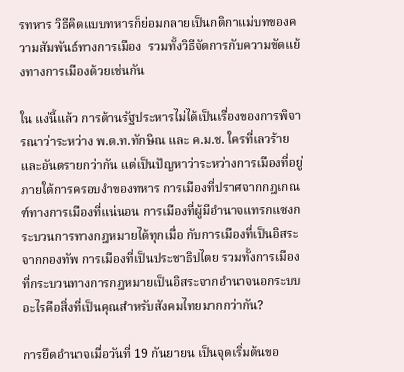รทหาร วิธีคิดแบบทหารก็ย่อมกลายเป็นกติกาแม่บทของความสัมพันธ์ทางการเมือง  รวมทั้งวิธีจัดการกับความขัดแย้งทางการเมืองด้วยเช่นกัน

ใน แง่นี้แล้ว การต้านรัฐประหารไม่ได้เป็นเรื่องของการพิจารณาว่าระหว่าง พ.ต.ท.ทักษิณ และ ค.ม.ช. ใครที่เลวร้ายและอันตรายกว่ากัน แต่เป็นปัญหาว่าระหว่างการเมืองที่อยู่ภายใต้การครอบงำของทหาร การเมืองที่ปราศจากกฎเกณฑ์ทางการเมืองที่แน่นอน การเมืองที่ผู้มีอำนาจแทรกแซงกระบวนการทางกฎหมายได้ทุกเมื่อ กับการเมืองที่เป็นอิสระจากกองทัพ การเมืองที่เป็นประชาธิปไตย รวมทั้งการเมืองที่กระบวนทางการกฎหมายเป็นอิสระจากอำนาจนอกระบบ อะไรคือสิ่งที่เป็นคุณสำหรับสังคมไทยมากกว่ากัน?

การยึดอำนาจเมื่อวันที่ 19 กันยายน เป็นจุดเริ่มต้นขอ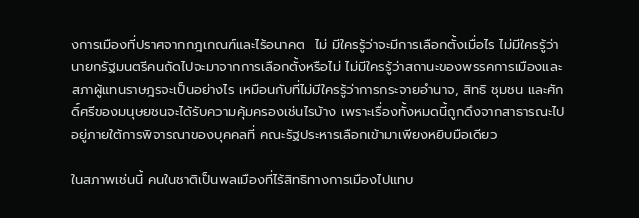งการเมืองที่ปราศจากกฎเกณฑ์และไร้อนาคต  ไม่ มีใครรู้ว่าจะมีการเลือกตั้งเมื่อไร ไม่มีใครรู้ว่านายกรัฐมนตรีคนถัดไปจะมาจากการเลือกตั้งหรือไม่ ไม่มีใครรู้ว่าสถานะของพรรคการเมืองและสภาผู้แทนราษฎรจะเป็นอย่างไร เหมือนกับที่ไม่มีใครรู้ว่าการกระจายอำนาจ, สิทธิ ชุมชน และศักดิ์ศรีของมนุษยชนจะได้รับความคุ้มครองเช่นไรบ้าง เพราะเรื่องทั้งหมดนี้ถูกดึงจากสาธารณะไปอยู่ภายใต้การพิจารณาของบุคคลที่ คณะรัฐประหารเลือกเข้ามาเพียงหยิบมือเดียว

ในสภาพเช่นนี้ คนในชาติเป็นพลเมืองที่ไร้สิทธิทางการเมืองไปแทบ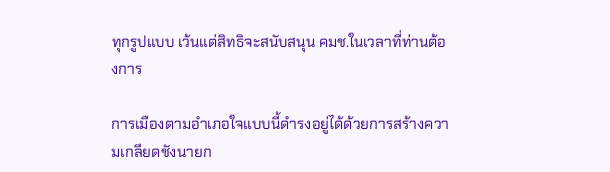ทุกรูปแบบ เว้นแต่สิทธิจะสนับสนุน คมช.ในเวลาที่ท่านต้องการ

การเมืองตามอำเภอใจแบบนี้ดำรงอยู่ได้ด้วยการสร้างความเกลียดชังนายก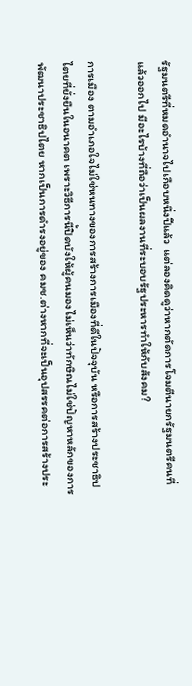รัฐมนตรีที่หมดอำนาจไปเกือบหนึ่งปีแล้ว  แต่ลองคิดดูว่าหากตัดการโจมตีนายกรัฐมนตรีคนที่แล้วออกไป มีอะไรบ้างที่ถือว่าเป็นผลงานที่ระบอบรัฐประหารทำให้กับสังคม?

การเมือง ตามอำเภอใจไม่ใช่หนทางของการสร้างการเมืองที่ดีในปัจจุบัน หรือการสร้างประชาธิปไตยที่ยั่งยืนในอนาคต เพราะวิธีการนี้ปิดบังให้ผู้คนมองไม่เห็นว่าทักษิณไม่ใช่ปัญหาหลักของการ พัฒนาประชาธิปไตย หากเป็นการดำรงอยู่ของ คมช.ต่างหากที่จะเป็นอุปสรรคต่อการสร้างประ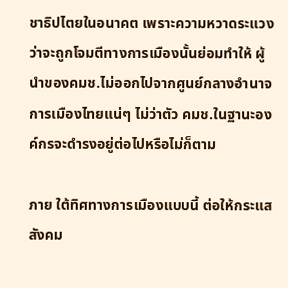ชาธิปไตยในอนาคต เพราะความหวาดระแวงว่าจะถูกโจมตีทางการเมืองนั้นย่อมทำให้ ผู้นำของคมช.ไม่ออกไปจากศูนย์กลางอำนาจการเมืองไทยแน่ๆ ไม่ว่าตัว คมช.ในฐานะองค์กรจะดำรงอยู่ต่อไปหรือไม่ก็ตาม

ภาย ใต้ทิศทางการเมืองแบบนี้ ต่อให้กระแสสังคม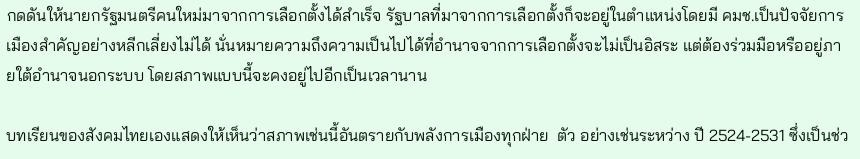กดดันให้นายกรัฐมนตรีคนใหม่มาจากการเลือกตั้งได้สำเร็จ รัฐบาลที่มาจากการเลือกตั้งก็จะอยู่ในตำแหน่งโดยมี คมช.เป็นปัจจัยการเมืองสำคัญอย่างหลีกเลี่ยงไม่ได้ นั่นหมายความถึงความเป็นไปได้ที่อำนาจจากการเลือกตั้งจะไม่เป็นอิสระ แต่ต้องร่วมมือหรืออยู่ภายใต้อำนาจนอกระบบ โดยสภาพแบบนี้จะคงอยู่ไปอีกเป็นเวลานาน

บทเรียนของสังคมไทยเองแสดงให้เห็นว่าสภาพเช่นนี้อันตรายกับพลังการเมืองทุกฝ่าย  ตัว อย่างเช่นระหว่าง ปี 2524-2531 ซึ่งเป็นช่ว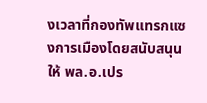งเวลาที่กองทัพแทรกแซงการเมืองโดยสนับสนุนให้ พล.อ.เปร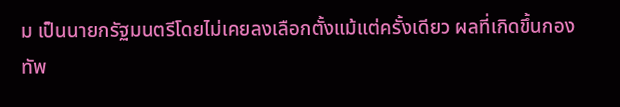ม เป็นนายกรัฐมนตรีโดยไม่เคยลงเลือกตั้งแม้แต่ครั้งเดียว ผลที่เกิดขึ้นกองทัพ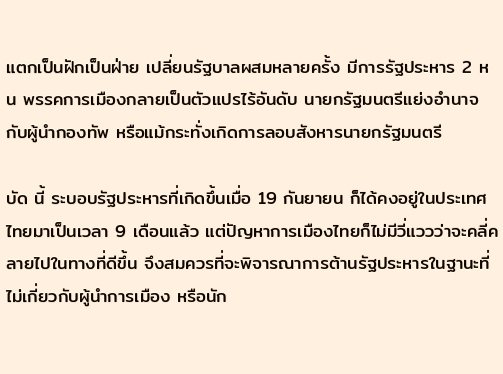แตกเป็นฝักเป็นฝ่าย เปลี่ยนรัฐบาลผสมหลายครั้ง มีการรัฐประหาร 2 หน พรรคการเมืองกลายเป็นตัวแปรไร้อันดับ นายกรัฐมนตรีแย่งอำนาจกับผู้นำกองทัพ หรือแม้กระทั่งเกิดการลอบสังหารนายกรัฐมนตรี

บัด นี้ ระบอบรัฐประหารที่เกิดขึ้นเมื่อ 19 กันยายน ก็ได้คงอยู่ในประเทศไทยมาเป็นเวลา 9 เดือนแล้ว แต่ปัญหาการเมืองไทยก็ไม่มีวี่แววว่าจะคลี่คลายไปในทางที่ดีขึ้น จึงสมควรที่จะพิจารณาการต้านรัฐประหารในฐานะที่ไม่เกี่ยวกับผู้นำการเมือง หรือนัก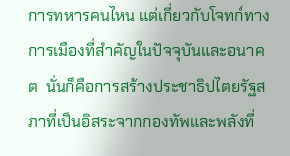การทหารคนไหน แต่เกี่ยวกับโจทก์ทางการเมืองที่สำคัญในปัจจุบันและอนาคต  นั่นก็คือการสร้างประชาธิปไตยรัฐสภาที่เป็นอิสระจากกองทัพและพลังที่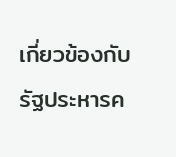เกี่ยวข้องกับรัฐประหารค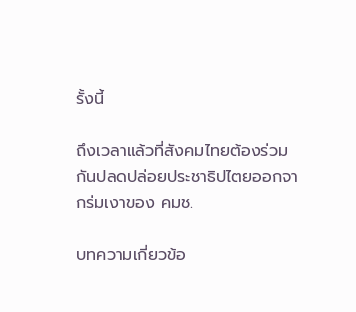รั้งนี้

ถึงเวลาแล้วที่สังคมไทยต้องร่วมกันปลดปล่อยประชาธิปไตยออกจากร่มเงาของ คมช.

บทความเกี่ยวข้อ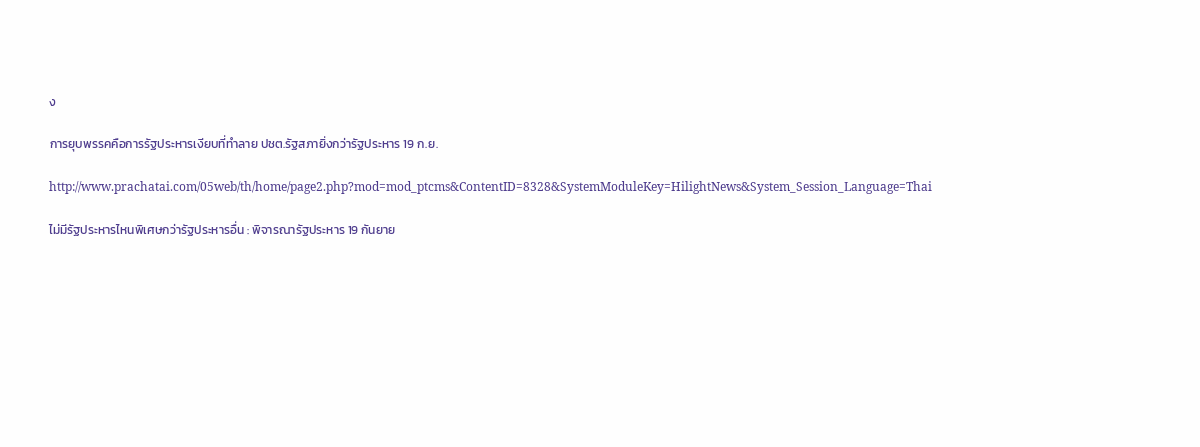ง

การยุบพรรคคือการรัฐประหารเงียบที่ทำลาย ปชต.รัฐสภายิ่งกว่ารัฐประหาร 19 ก.ย.

http://www.prachatai.com/05web/th/home/page2.php?mod=mod_ptcms&ContentID=8328&SystemModuleKey=HilightNews&System_Session_Language=Thai

ไม่มีรัฐประหารไหนพิเศษกว่ารัฐประหารอื่น : พิจารณารัฐประหาร 19 กันยาย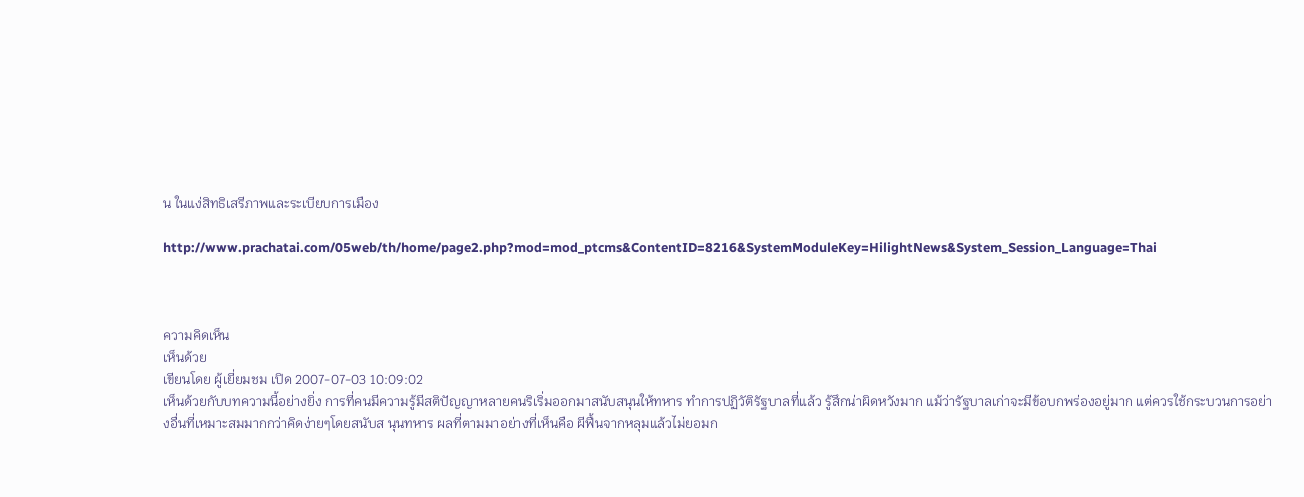น ในแง่สิทธิเสรีภาพและระเบียบการเมือง

http://www.prachatai.com/05web/th/home/page2.php?mod=mod_ptcms&ContentID=8216&SystemModuleKey=HilightNews&System_Session_Language=Thai



ความคิดเห็น
เห็นด้วย
เขียนโดย ผู้เยี่ยมชม เปิด 2007-07-03 10:09:02
เห็นด้วยกับบทความนี้อย่างยิ่ง การที่คนมีความรู้มีสติปัญญาหลายคนริเริ่มออกมาสนับสนุนให้ทหาร ทำการปฏิวัติรัฐบาลที่แล้ว รู้สึกน่าผิดหวังมาก แม้ว่ารัฐบาลเก่าจะมีข้อบกพร่องอยู่มาก แต่ควรใช้กระบวนการอย่างอื่นที่เหมาะสมมากกว่าคิดง่ายๆโดยสนับส นุนทหาร ผลที่ตามมาอย่างที่เห็นคือ ผีฟื้นจากหลุมแล้วไม่ยอมก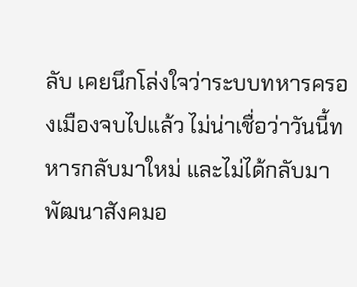ลับ เคยนึกโล่งใจว่าระบบทหารครองเมืองจบไปแล้ว ไม่น่าเชื่อว่าวันนี้ทหารกลับมาใหม่ และไม่ได้กลับมาพัฒนาสังคมอ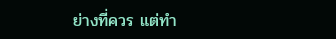ย่างที่ควร แต่ทำ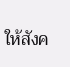ให้สังค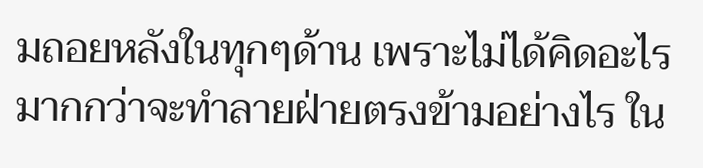มถอยหลังในทุกๆด้าน เพราะไม่ได้คิดอะไรมากกว่าจะทำลายฝ่ายตรงข้ามอย่างไร ใน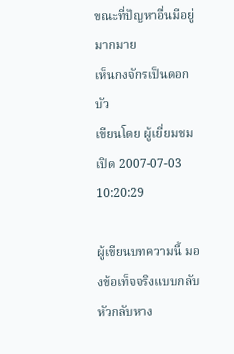ขณะที่ปัญหาอื่นมีอยู่มากมาย
เห็นกงจักรเป็นดอกบัว
เขียนโดย ผู้เยี่ยมชม เปิด 2007-07-03 10:20:29

ผู้เขียนบทความนี้ มองข้อเท็จจริงแบบกลับหัวกลับหาง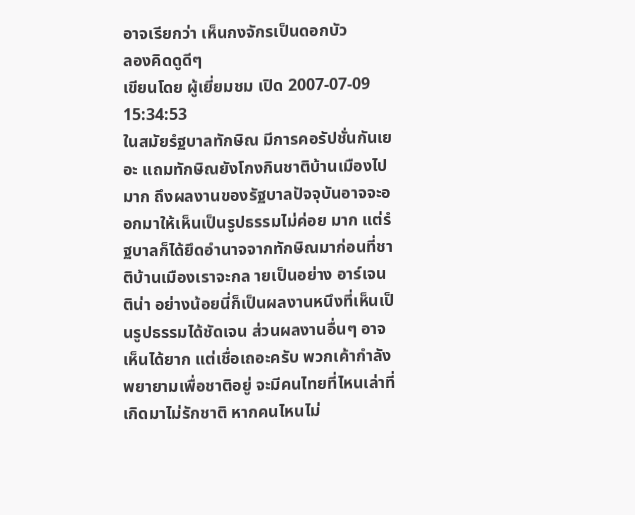อาจเรียกว่า เห็นกงจักรเป็นดอกบัว
ลองคิดดูดีๆ
เขียนโดย ผู้เยี่ยมชม เปิด 2007-07-09 15:34:53
ในสมัยรํฐบาลทักษิณ มีการคอรัปชั่นกันเยอะ แถมทักษิณยังโกงกินชาติบ้านเมืองไปมาก ถึงผลงานของรัฐบาลปัจจุบันอาจจะออกมาให้เห็นเป็นรูปธรรมไม่ค่อย มาก แต่รํฐบาลก็ได้ยึดอำนาจจากทักษิณมาก่อนที่ชาติบ้านเมืองเราจะกล ายเป็นอย่าง อาร์เจนติน่า อย่างน้อยนี่ก็เป็นผลงานหนึงที่เห็นเป็นรูปธรรมได้ชัดเจน ส่วนผลงานอื่นๆ อาจเห็นได้ยาก แต่เชื่อเถอะครับ พวกเค้ากำลังพยายามเพื่อชาติอยู่ จะมีคนไทยที่ไหนเล่าที่เกิดมาไม่รักชาติ หากคนไหนไม่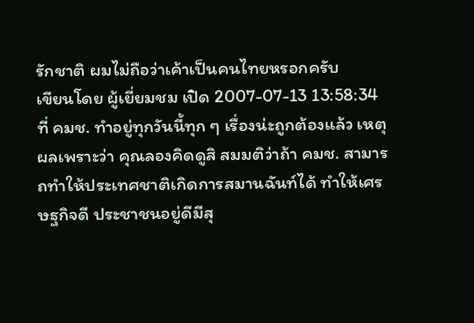รักชาติ ผมไม่ถือว่าเค้าเป็นคนไทยหรอกครับ
เขียนโดย ผู้เยี่ยมชม เปิด 2007-07-13 13:58:34
ที่ คมช. ทำอยู่ทุกวันนี้ทุก ๆ เรื่องน่ะถูกต้องแล้ว เหตุผลเพราะว่า คุณลองคิดดูสิ สมมติว่าถ้า คมช. สามารถทำให้ประเทศชาติเกิดการสมานฉันท์ได้ ทำให้เศรษฐกิจดี ประชาชนอยู่ดีมีสุ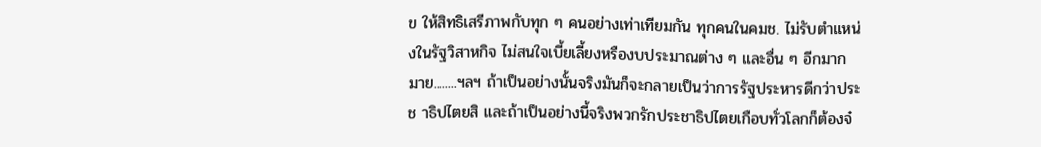ข ให้สิทธิเสรีภาพกับทุก ๆ คนอย่างเท่าเทียมกัน ทุกคนในคมช. ไม่รับตำแหน่งในรัฐวิสาหกิจ ไม่สนใจเบี้ยเลี้ยงหรืองบประมาณต่าง ๆ และอื่น ๆ อีกมากมาย........ฯลฯ ถ้าเป็นอย่างนั้นจริงมันก็จะกลายเป็นว่าการรัฐประหารดีกว่าประช าธิปไตยสิ และถ้าเป็นอย่างนี้จริงพวกรักประชาธิปไตยเกือบทั่วโลกก็ต้องจ๋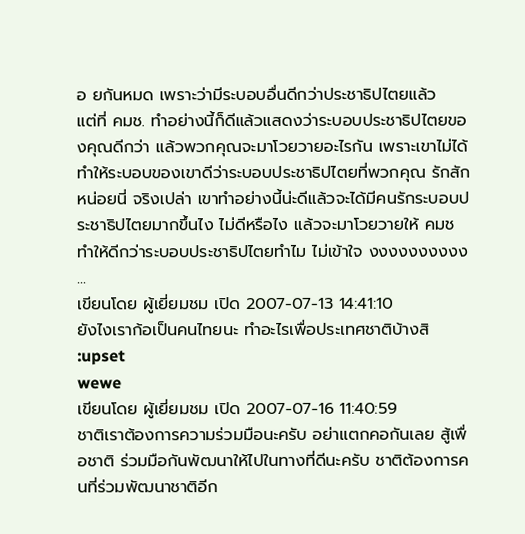อ ยกันหมด เพราะว่ามีระบอบอื่นดีกว่าประชาธิปไตยแล้ว
แต่ที่ คมช. ทำอย่างนี้ก็ดีแล้วแสดงว่าระบอบประชาธิปไตยของคุณดีกว่า แล้วพวกคุณจะมาโวยวายอะไรกัน เพราะเขาไม่ได้ทำให้ระบอบของเขาดีว่าระบอบประชาธิปไตยที่พวกคุณ รักสักหน่อยนี่ จริงเปล่า เขาทำอย่างนี้น่ะดีแล้วจะได้มีคนรักระบอบประชาธิปไตยมากขึ้นไง ไม่ดีหรือไง แล้วจะมาโวยวายให้ คมช ทำให้ดีกว่าระบอบประชาธิปไตยทำไม ไม่เข้าใจ งงงงงงงงงง
...
เขียนโดย ผู้เยี่ยมชม เปิด 2007-07-13 14:41:10
ยังไงเราก้อเป็นคนไทยนะ ทำอะไรเพื่อประเทศชาติบ้างสิ :upset
wewe
เขียนโดย ผู้เยี่ยมชม เปิด 2007-07-16 11:40:59
ชาติเราต้องการความร่วมมือนะครับ อย่าแตกคอกันเลย สู้เพื่อชาติ ร่วมมือกันพัฒนาให้ไปในทางที่ดีนะครับ ชาติต้องการคนที่ร่วมพัฒนาชาติอีก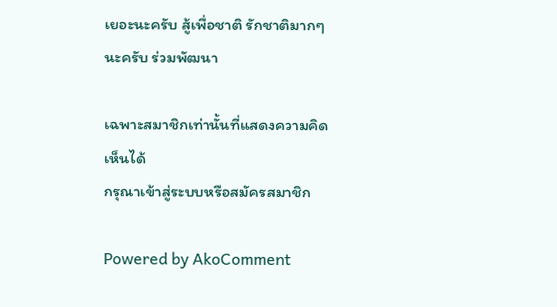เยอะนะครับ สู้เพื่อชาติ รักชาติมากๆนะครับ ร่วมพัฒนา

เฉพาะสมาชิกเท่านั้นที่แสดงความคิดเห็นได้
กรุณาเข้าสู่ระบบหรือสมัครสมาชิก

Powered by AkoComment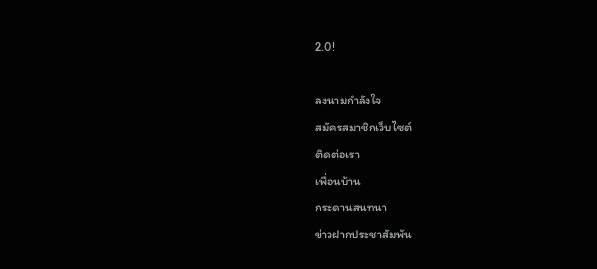2.0!

ลงนามกำลังใจ
สมัครสมาชิกเว็บไซต์
ติดต่อเรา
เพื่อนบ้าน
กระดานสนทนา
ข่าวฝากประชาสัมพัน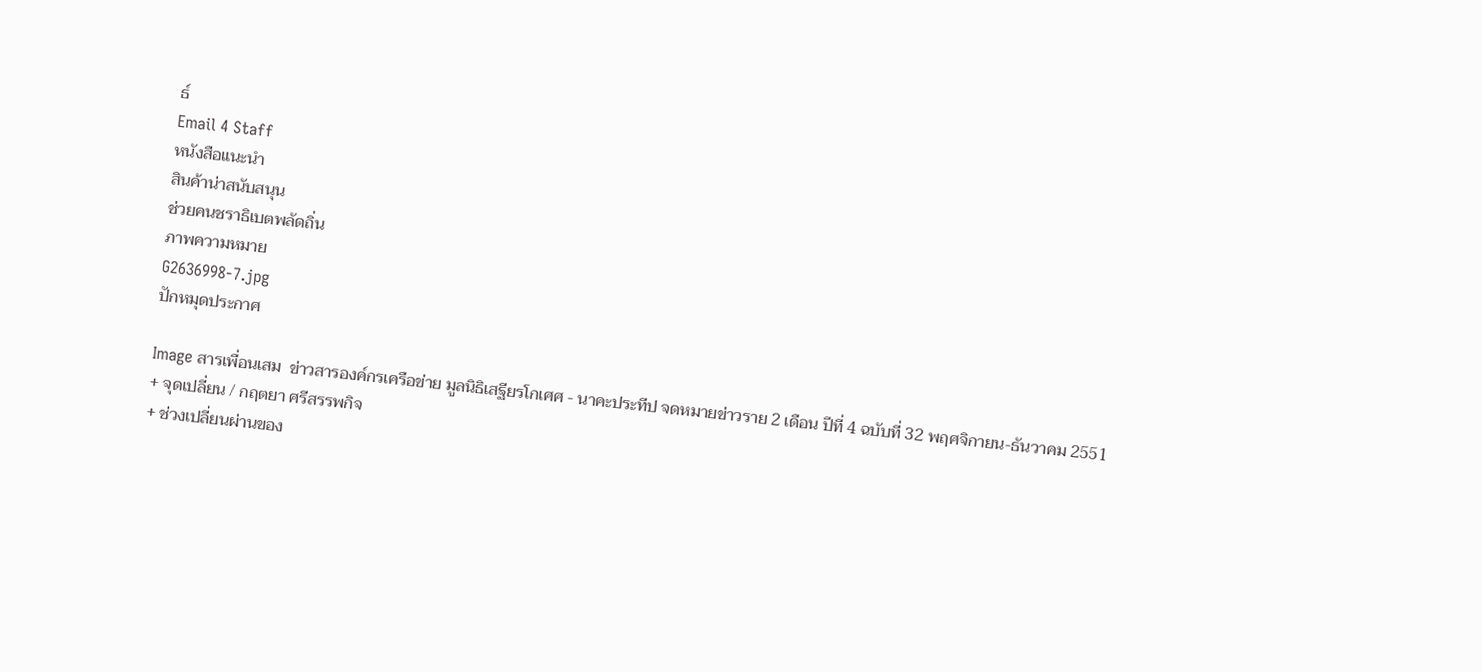ธ์
Email 4 Staff
หนังสือแนะนำ
สินค้าน่าสนับสนุน
ช่วยคนชราธิเบตพลัดถิ่น
ภาพความหมาย
G2636998-7.jpg
ปักหมุดประกาศ

Image สารเพื่อนเสม  ข่าวสารองค์กรเครือข่าย มูลนิธิเสฐียรโกเศศ - นาคะประทีป จดหมายข่าวราย 2 เดือน ปีที่ 4 ฉบับที่ 32 พฤศจิกายน-ธันวาคม 2551
+ จุดเปลี่ยน / กฤตยา ศรีสรรพกิจ
+ ช่วงเปลี่ยนผ่านของ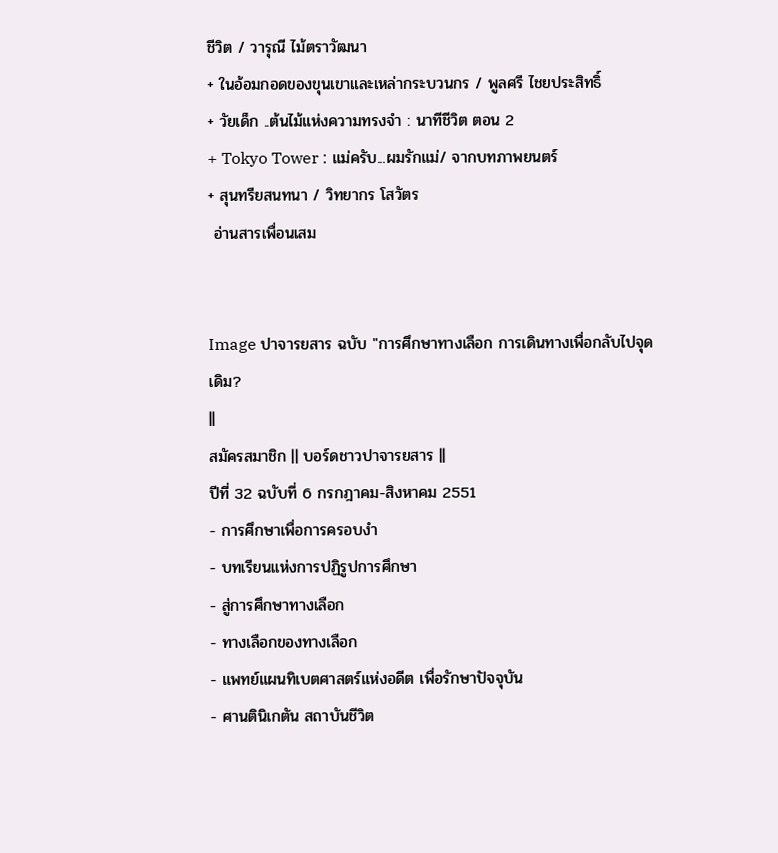ชีวิต / วารุณี ไม้ตราวัฒนา
+ ในอ้อมกอดของขุนเขาและเหล่ากระบวนกร / พูลศรี ไชยประสิทธิ์
+ วัยเด็ก ..ต้นไม้แห่งความทรงจำ : นาทีชีวิต ตอน 2
+ Tokyo Tower : แม่ครับ...ผมรักแม่/ จากบทภาพยนตร์
+ สุนทรียสนทนา / วิทยากร โสวัตร
 อ่านสารเพื่อนเสม


Image ปาจารยสาร ฉบับ "การศึกษาทางเลือก การเดินทางเพื่อกลับไปจุดเดิม?
||
สมัครสมาชิก || บอร์ดชาวปาจารยสาร ||
ปีที่ 32 ฉบับที่ 6 กรกฎาคม-สิงหาคม 2551
- การศึกษาเพื่อการครอบงำ
- บทเรียนแห่งการปฏิรูปการศึกษา
- สู่การศึกษาทางเลือก
- ทางเลือกของทางเลือก
- แพทย์แผนทิเบตศาสตร์แห่งอดีต เพื่อรักษาปัจจุบัน
- ศานตินิเกตัน สถาบันชีวิต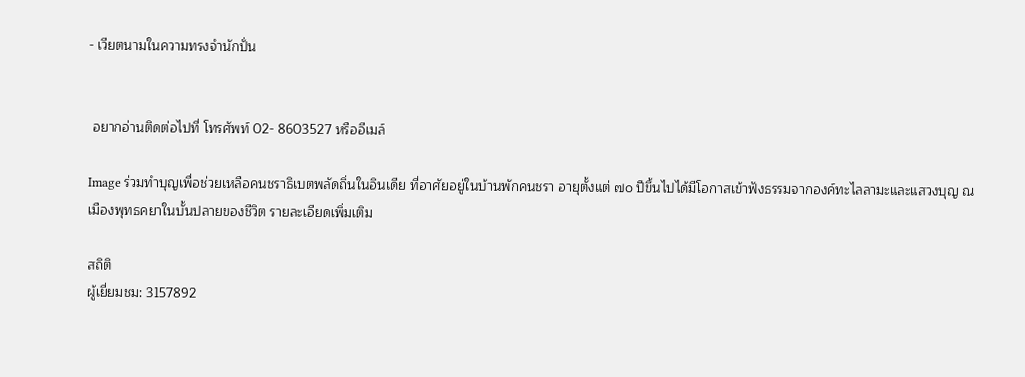- เวียตนามในความทรงจำนักปั่น


 อยากอ่านติดต่อไปที่ โทรศัพท์ 02- 8603527 หรืออีเมล์

Image ร่วมทำบุญเพื่อช่วยเหลือคนชราธิเบตพลัดถิ่นในอินเดีย ที่อาศัยอยู่ในบ้านพักคนชรา อายุตั้งแต่ ๗๐ ปีขึ้นไปได้มีโอกาสเข้าฟังธรรมจากองค์ทะไลลามะและแสวงบุญ ณ เมืองพุทธคยาในบั้นปลายของชีวิต รายละเอียดเพิ่มเติม

สถิติ
ผู้เยี่ยมชม: 3157892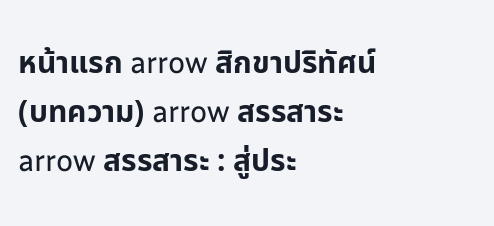หน้าแรก arrow สิกขาปริทัศน์ (บทความ) arrow สรรสาระ arrow สรรสาระ : สู่ประ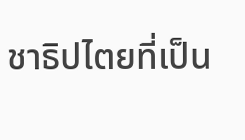ชาธิปไตยที่เป็น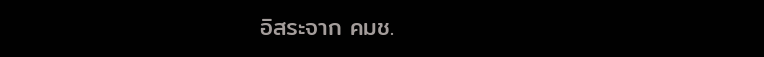อิสระจาก คมช.